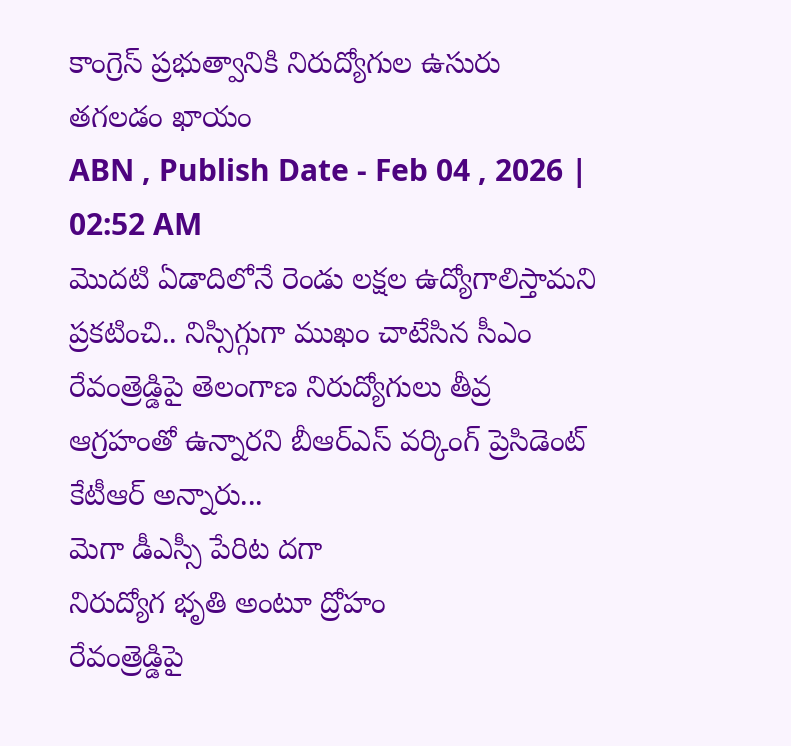కాంగ్రెస్ ప్రభుత్వానికి నిరుద్యోగుల ఉసురు తగలడం ఖాయం
ABN , Publish Date - Feb 04 , 2026 | 02:52 AM
మొదటి ఏడాదిలోనే రెండు లక్షల ఉద్యోగాలిస్తామని ప్రకటించి.. నిస్సిగ్గుగా ముఖం చాటేసిన సీఎం రేవంత్రెడ్డిపై తెలంగాణ నిరుద్యోగులు తీవ్ర ఆగ్రహంతో ఉన్నారని బీఆర్ఎస్ వర్కింగ్ ప్రెసిడెంట్ కేటీఆర్ అన్నారు...
మెగా డీఎస్సీ పేరిట దగా
నిరుద్యోగ భృతి అంటూ ద్రోహం
రేవంత్రెడ్డిపై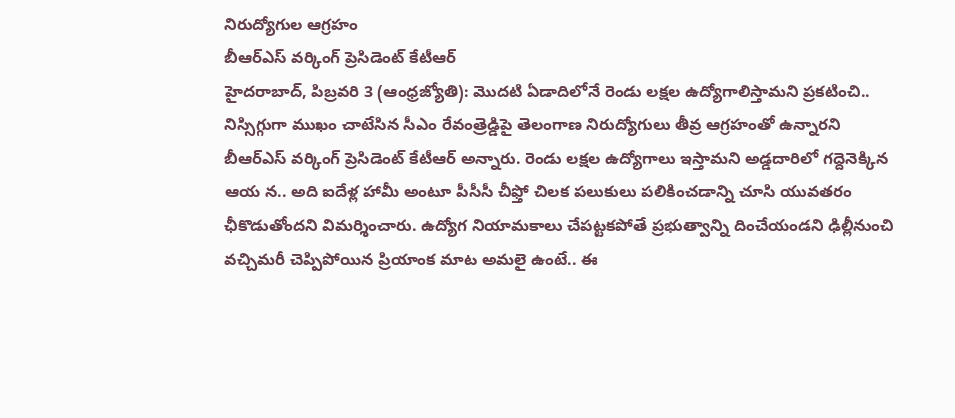నిరుద్యోగుల ఆగ్రహం
బీఆర్ఎస్ వర్కింగ్ ప్రెసిడెంట్ కేటీఆర్
హైదరాబాద్, పిబ్రవరి 3 (ఆంధ్రజ్యోతి): మొదటి ఏడాదిలోనే రెండు లక్షల ఉద్యోగాలిస్తామని ప్రకటించి.. నిస్సిగ్గుగా ముఖం చాటేసిన సీఎం రేవంత్రెడ్డిపై తెలంగాణ నిరుద్యోగులు తీవ్ర ఆగ్రహంతో ఉన్నారని బీఆర్ఎస్ వర్కింగ్ ప్రెసిడెంట్ కేటీఆర్ అన్నారు. రెండు లక్షల ఉద్యోగాలు ఇస్తామని అడ్డదారిలో గద్దెనెక్కిన ఆయ న.. అది ఐదేళ్ల హామీ అంటూ పీసీసీ చీఫ్తో చిలక పలుకులు పలికించడాన్ని చూసి యువతరం ఛీకొడుతోందని విమర్శించారు. ఉద్యోగ నియామకాలు చేపట్టకపోతే ప్రభుత్వాన్ని దించేయండని ఢిల్లీనుంచి వచ్చిమరీ చెప్పిపోయిన ప్రియాంక మాట అమలై ఉంటే.. ఈ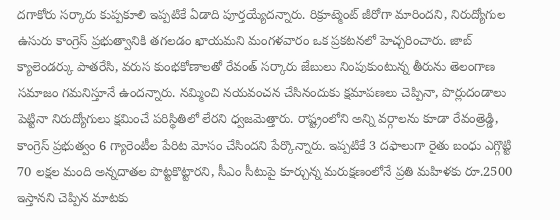దగాకోరు సర్కారు కుప్పకూలి ఇప్పటికే ఏడాది పూర్తయ్యేదన్నారు. రిక్రూట్మెంట్ జీరోగా మారిందని, నిరుద్యోగుల ఉసురు కాంగ్రెస్ ప్రభుత్వానికి తగలడం ఖాయమని మంగళవారం ఒక ప్రకటనలో హెచ్చరించారు. జాబ్ క్యాలెండర్కు పాతరేసి, వరుస కుంభకోణాలతో రేవంత్ సర్కారు జేబులు నింపుకుంటున్న తీరును తెలంగాణ సమాజం గమనిస్తూనే ఉందన్నారు. నమ్మించి నయవంచన చేసినందుకు క్షమాపణలు చెప్పినా, పొర్లుదండాలు పెట్టినా నిరుద్యోగులు క్షమించే పరిస్థితిలో లేరని ధ్వజమెత్తారు. రాష్ట్రంలోని అన్ని వర్గాలను కూడా రేవంత్రెడ్డి, కాంగ్రెస్ ప్రభుత్వం 6 గ్యారెంటీల పేరిట మోసం చేసిందని పేర్కొన్నారు. ఇప్పటికే 3 దఫాలుగా రైతు బంధు ఎగ్గొట్టి 70 లక్షల మంది అన్నదాతల పొట్టకొట్టారని, సీఎం సీటుపై కూర్చున్న మరుక్షణంలోనే ప్రతి మహిళకు రూ.2500 ఇస్తానని చెప్పిన మాటకు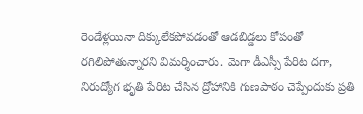రెండేళ్లయినా దిక్కులేకపోవడంతో ఆడబిడ్డలు కోపంతో రగిలిపోతున్నారని విమర్శించారు. మెగా డీఎస్సీ పేరిట దగా, నిరుద్యోగ భృతి పేరిట చేసిన ద్రోహానికి గుణపాఠం చెప్పేందుకు ప్రతి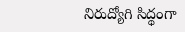నిరుద్యోగి సిద్థంగా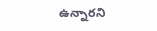ఉన్నారని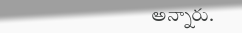అన్నారు.